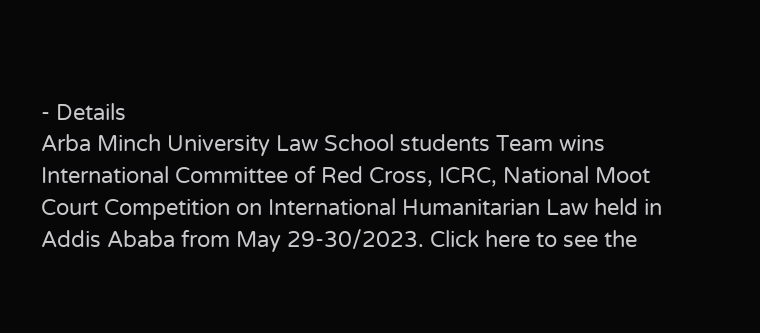- Details
Arba Minch University Law School students Team wins International Committee of Red Cross, ICRC, National Moot Court Competition on International Humanitarian Law held in Addis Ababa from May 29-30/2023. Click here to see the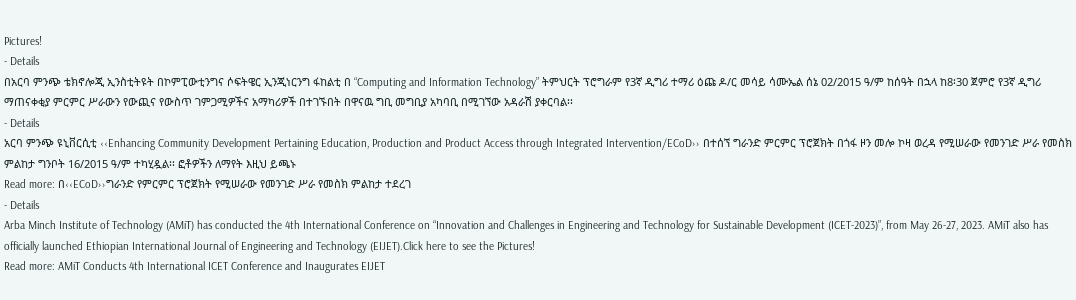Pictures!
- Details
በአርባ ምንጭ ቴክኖሎጂ ኢንስቲትዩት በኮምፒውቲንግና ሶፍትዌር ኢንጂነርንግ ፋከልቲ በ “Computing and Information Technology” ትምህርት ፕሮግራም የ3ኛ ዲግሪ ተማሪ ዕጩ ዶ/ር መሳይ ሳሙኤል ሰኔ 02/2015 ዓ/ም ከሰዓት በኋላ ከ8፡30 ጀምሮ የ3ኛ ዲግሪ ማጠናቀቂያ ምርምር ሥራውን የውጪና የውስጥ ገምጋሚዎችና አማካሪዎች በተገኙበት በዋናዉ ግቢ መግቢያ አካባቢ በሚገኘው አዳራሽ ያቀርባል፡፡
- Details
አርባ ምንጭ ዩኒቨርሲቲ ‹‹Enhancing Community Development Pertaining Education, Production and Product Access through Integrated Intervention/ECoD›› በተሰኘ ግራንድ ምርምር ፕሮጀክት በጎፋ ዞን መሎ ኮዛ ወረዳ የሚሠራው የመንገድ ሥራ የመስክ ምልከታ ግንቦት 16/2015 ዓ/ም ተካሂዷል፡፡ ፎቶዎችን ለማየት እዚህ ይጫኑ
Read more: በ‹‹ECoD››ግራንድ የምርምር ፕሮጀክት የሚሠራው የመንገድ ሥራ የመስክ ምልከታ ተደረገ
- Details
Arba Minch Institute of Technology (AMiT) has conducted the 4th International Conference on “Innovation and Challenges in Engineering and Technology for Sustainable Development (ICET-2023)”, from May 26-27, 2023. AMiT also has officially launched Ethiopian International Journal of Engineering and Technology (EIJET).Click here to see the Pictures!
Read more: AMiT Conducts 4th International ICET Conference and Inaugurates EIJET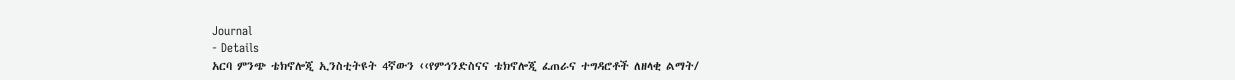Journal
- Details
አርባ ምንጭ ቴክኖሎጂ ኢንስቲትዩት 4ኛውን ‹‹የምኅንድስናና ቴክኖሎጂ ፈጠራና ተግዳሮቶች ለዘላቂ ልማት/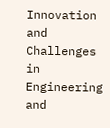Innovation and Challenges in Engineering and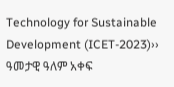Technology for Sustainable Development (ICET-2023)›› ዓመታዊ ዓለም አቀፍ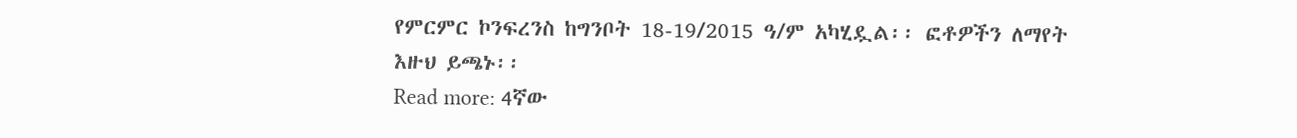የምርምር ኮንፍረንስ ከግንቦት 18-19/2015 ዓ/ም አካሂዷል፡፡ ፎቶዎችን ለማየት እዙህ ይጫኑ፡፡
Read more: 4ኛው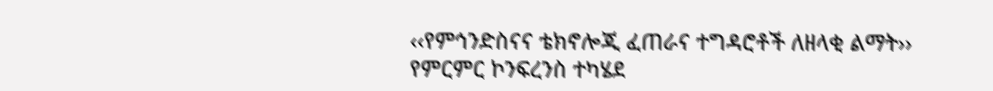‹‹የምኅንድስናና ቴክኖሎጂ ፈጠራና ተግዳሮቶች ለዘላቂ ልማት›› የምርምር ኮንፍረንስ ተካሄደ